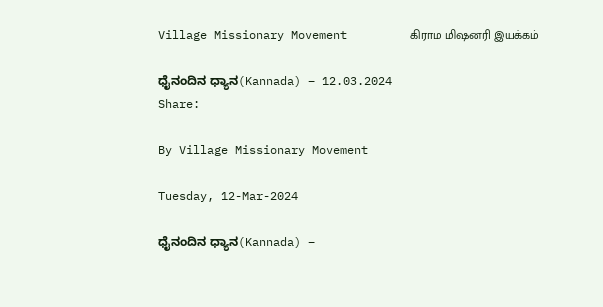Village Missionary Movement         கிராம மிஷனரி இயக்கம்

ಧೈನಂದಿನ ಧ್ಯಾನ(Kannada) – 12.03.2024
Share:

By Village Missionary Movement

Tuesday, 12-Mar-2024

ಧೈನಂದಿನ ಧ್ಯಾನ(Kannada) –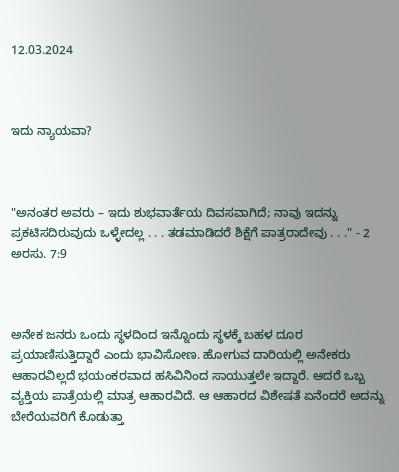12.03.2024



ಇದು ನ್ಯಾಯವಾ?



"ಅನಂತರ ಅವರು – ಇದು ಶುಭವಾರ್ತೆಯ ದಿವಸವಾಗಿದೆ; ನಾವು ಇದನ್ನು ಪ್ರಕಟಿಸದಿರುವುದು ಒಳ್ಳೇದಲ್ಲ . . . ತಡಮಾಡಿದರೆ ಶಿಕ್ಷೆಗೆ ಪಾತ್ರರಾದೇವು . . ." - 2 ಅರಸು. 7:9



ಅನೇಕ ಜನರು ಒಂದು ಸ್ಥಳದಿಂದ ಇನ್ನೊಂದು ಸ್ಥಳಕ್ಕೆ ಬಹಳ ದೂರ ಪ್ರಯಾಣಿಸುತ್ತಿದ್ದಾರೆ ಎಂದು ಭಾವಿಸೋಣ. ಹೋಗುವ ದಾರಿಯಲ್ಲಿ ಅನೇಕರು ಆಹಾರವಿಲ್ಲದೆ ಭಯಂಕರವಾದ ಹಸಿವಿನಿಂದ ಸಾಯುತ್ತಲೇ ಇದ್ದಾರೆ. ಆದರೆ ಒಬ್ಬ ವ್ಯಕ್ತಿಯ ಪಾತ್ರೆಯಲ್ಲಿ ಮಾತ್ರ ಆಹಾರವಿದೆ. ಆ ಆಹಾರದ ವಿಶೇಷತೆ ಏನೆಂದರೆ ಅದನ್ನು ಬೇರೆಯವರಿಗೆ ಕೊಡುತ್ತಾ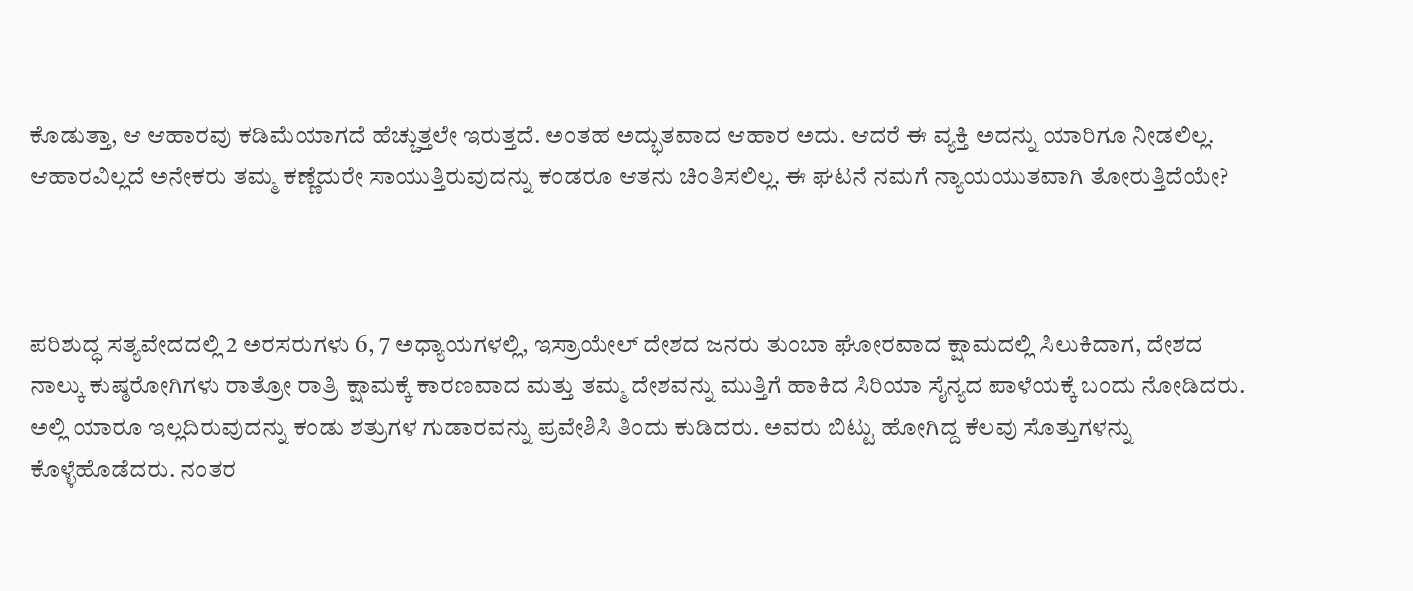ಕೊಡುತ್ತಾ, ಆ ಆಹಾರವು ಕಡಿಮೆಯಾಗದೆ ಹೆಚ್ಚುತ್ತಲೇ ಇರುತ್ತದೆ. ಅಂತಹ ಅದ್ಭುತವಾದ ಆಹಾರ ಅದು. ಆದರೆ ಈ ವ್ಯಕ್ತಿ ಅದನ್ನು ಯಾರಿಗೂ ನೀಡಲಿಲ್ಲ. ಆಹಾರವಿಲ್ಲದೆ ಅನೇಕರು ತಮ್ಮ ಕಣ್ಣೆದುರೇ ಸಾಯುತ್ತಿರುವುದನ್ನು ಕಂಡರೂ ಆತನು ಚಿಂತಿಸಲಿಲ್ಲ. ಈ ಘಟನೆ ನಮಗೆ ನ್ಯಾಯಯುತವಾಗಿ ತೋರುತ್ತಿದೆಯೇ?



ಪರಿಶುದ್ಧ ಸತ್ಯವೇದದಲ್ಲಿ 2 ಅರಸರುಗಳು 6, 7 ಅಧ್ಯಾಯಗಳಲ್ಲಿ, ಇಸ್ರಾಯೇಲ್ ದೇಶದ ಜನರು ತುಂಬಾ ಘೋರವಾದ ಕ್ಷಾಮದಲ್ಲಿ ಸಿಲುಕಿದಾಗ, ದೇಶದ ನಾಲ್ಕು ಕುಷ್ಠರೋಗಿಗಳು ರಾತ್ರೋ ರಾತ್ರಿ ಕ್ಷಾಮಕ್ಕೆ ಕಾರಣವಾದ ಮತ್ತು ತಮ್ಮ ದೇಶವನ್ನು ಮುತ್ತಿಗೆ ಹಾಕಿದ ಸಿರಿಯಾ ಸೈನ್ಯದ ಪಾಳೆಯಕ್ಕೆ ಬಂದು ನೋಡಿದರು. ಅಲ್ಲಿ ಯಾರೂ ಇಲ್ಲದಿರುವುದನ್ನು ಕಂಡು ಶತ್ರುಗಳ ಗುಡಾರವನ್ನು ಪ್ರವೇಶಿಸಿ ತಿಂದು ಕುಡಿದರು. ಅವರು ಬಿಟ್ಟು ಹೋಗಿದ್ದ ಕೆಲವು ಸೊತ್ತುಗಳನ್ನು ಕೊಳ್ಳೆಹೊಡೆದರು. ನಂತರ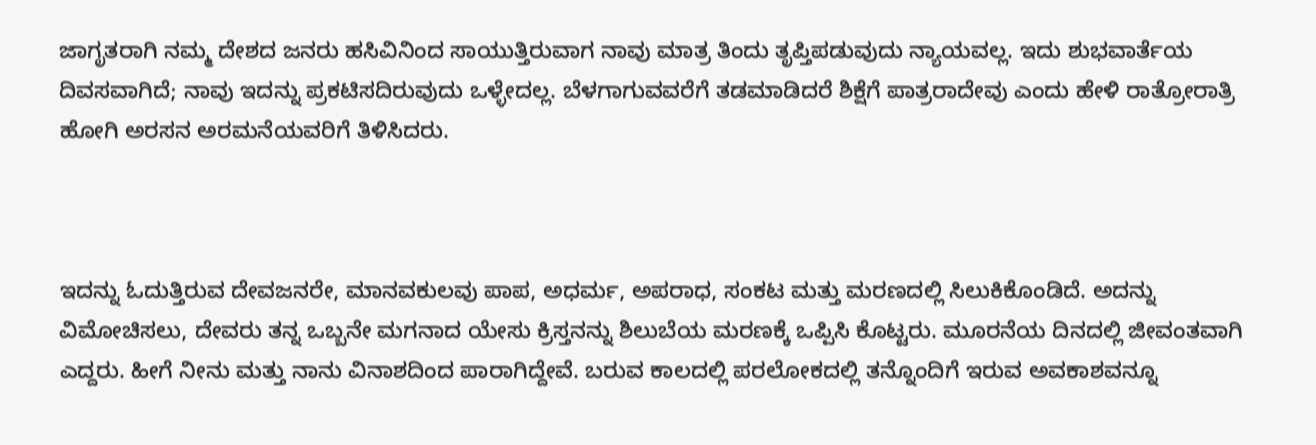ಜಾಗೃತರಾಗಿ ನಮ್ಮ ದೇಶದ ಜನರು ಹಸಿವಿನಿಂದ ಸಾಯುತ್ತಿರುವಾಗ ನಾವು ಮಾತ್ರ ತಿಂದು ತೃಪ್ತಿಪಡುವುದು ನ್ಯಾಯವಲ್ಲ. ಇದು ಶುಭವಾರ್ತೆಯ ದಿವಸವಾಗಿದೆ; ನಾವು ಇದನ್ನು ಪ್ರಕಟಿಸದಿರುವುದು ಒಳ್ಳೇದಲ್ಲ. ಬೆಳಗಾಗುವವರೆಗೆ ತಡಮಾಡಿದರೆ ಶಿಕ್ಷೆಗೆ ಪಾತ್ರರಾದೇವು ಎಂದು ಹೇಳಿ ರಾತ್ರೋರಾತ್ರಿ ಹೋಗಿ ಅರಸನ ಅರಮನೆಯವರಿಗೆ ತಿಳಿಸಿದರು.



ಇದನ್ನು ಓದುತ್ತಿರುವ ದೇವಜನರೇ, ಮಾನವಕುಲವು ಪಾಪ, ಅಧರ್ಮ, ಅಪರಾಧ, ಸಂಕಟ ಮತ್ತು ಮರಣದಲ್ಲಿ ಸಿಲುಕಿಕೊಂಡಿದೆ. ಅದನ್ನು ವಿಮೋಚಿಸಲು, ದೇವರು ತನ್ನ ಒಬ್ಬನೇ ಮಗನಾದ ಯೇಸು ಕ್ರಿಸ್ತನನ್ನು ಶಿಲುಬೆಯ ಮರಣಕ್ಕೆ ಒಪ್ಪಿಸಿ ಕೊಟ್ಟರು. ಮೂರನೆಯ ದಿನದಲ್ಲಿ ಜೀವಂತವಾಗಿ ಎದ್ದರು. ಹೀಗೆ ನೀನು ಮತ್ತು ನಾನು ವಿನಾಶದಿಂದ ಪಾರಾಗಿದ್ದೇವೆ. ಬರುವ ಕಾಲದಲ್ಲಿ ಪರಲೋಕದಲ್ಲಿ ತನ್ನೊಂದಿಗೆ ಇರುವ ಅವಕಾಶವನ್ನೂ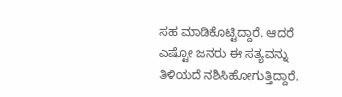ಸಹ ಮಾಡಿಕೊಟ್ಟಿದ್ದಾರೆ. ಆದರೆ ಎಷ್ಟೋ ಜನರು ಈ ಸತ್ಯವನ್ನು ತಿಳಿಯದೆ ನಶಿಸಿಹೋಗುತ್ತಿದ್ದಾರೆ.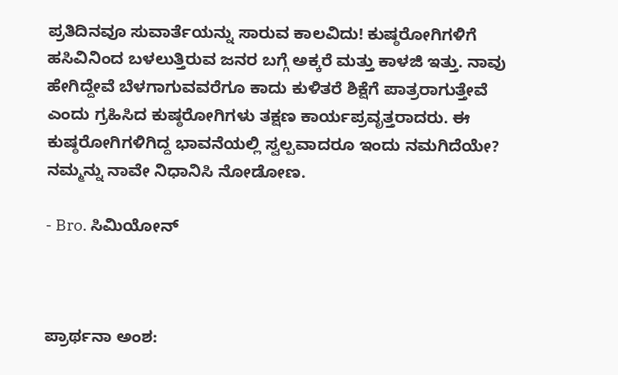ಪ್ರತಿದಿನವೂ ಸುವಾರ್ತೆಯನ್ನು ಸಾರುವ ಕಾಲವಿದು! ಕುಷ್ಠರೋಗಿಗಳಿಗೆ ಹಸಿವಿನಿಂದ ಬಳಲುತ್ತಿರುವ ಜನರ ಬಗ್ಗೆ ಅಕ್ಕರೆ ಮತ್ತು ಕಾಳಜಿ ಇತ್ತು. ನಾವು ಹೇಗಿದ್ದೇವೆ ಬೆಳಗಾಗುವವರೆಗೂ ಕಾದು ಕುಳಿತರೆ ಶಿಕ್ಷೆಗೆ ಪಾತ್ರರಾಗುತ್ತೇವೆ ಎಂದು ಗ್ರಹಿಸಿದ ಕುಷ್ಠರೋಗಿಗಳು ತಕ್ಷಣ ಕಾರ್ಯಪ್ರವೃತ್ತರಾದರು. ಈ ಕುಷ್ಠರೋಗಿಗಳಿಗಿದ್ದ ಭಾವನೆಯಲ್ಲಿ ಸ್ವಲ್ಪವಾದರೂ ಇಂದು ನಮಗಿದೆಯೇ? ನಮ್ಮನ್ನು ನಾವೇ ನಿಧಾನಿಸಿ ನೋಡೋಣ.

- Bro. ಸಿಮಿಯೋನ್



ಪ್ರಾರ್ಥನಾ ಅಂಶ: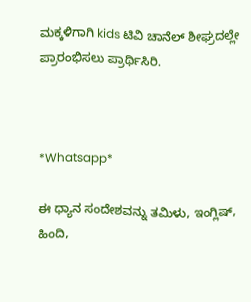ಮಕ್ಕಳಿಗಾಗಿ kids ಟಿವಿ ಚಾನೆಲ್ ಶೀಘ್ರದಲ್ಲೇ ಪ್ರಾರಂಭಿಸಲು ಪ್ರಾರ್ಥಿಸಿರಿ.



*Whatsapp*

ಈ ಧ್ಯಾನ ಸಂದೇಶವನ್ನು ತಮಿಳು, ಇಂಗ್ಲಿಷ್, ಹಿಂದಿ,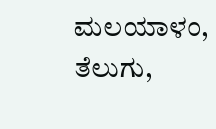ಮಲಯಾಳಂ, ತೆಲುಗು,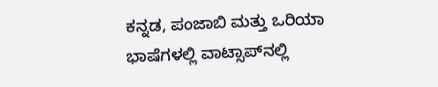ಕನ್ನಡ, ಪಂಜಾಬಿ ಮತ್ತು ಒರಿಯಾ ಭಾಷೆಗಳಲ್ಲಿ ವಾಟ್ಸಾಪ್‌ನಲ್ಲಿ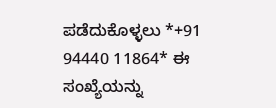ಪಡೆದುಕೊಳ್ಳಲು *+91 94440 11864* ಈ ಸಂಖ್ಯೆಯನ್ನು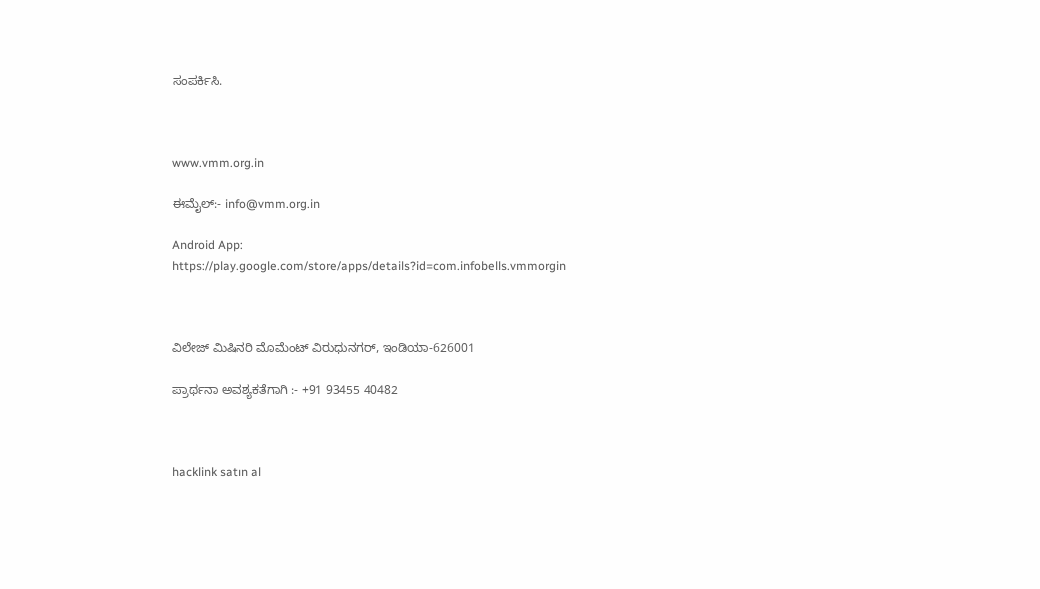ಸಂಪರ್ಕಿಸಿ.



www.vmm.org.in

ಈಮೈಲ್:- info@vmm.org.in

Android App: https://play.google.com/store/apps/details?id=com.infobells.vmmorgin



ವಿಲೇಜ್ ಮಿಷಿನರಿ ಮೊಮೆಂಟ್ ವಿರುಧುನಗರ್, ಇಂಡಿಯಾ-626001

ಪ್ರಾರ್ಥನಾ ಅವಶ್ಯಕತೆಗಾಗಿ :- +91 93455 40482



hacklink satın al